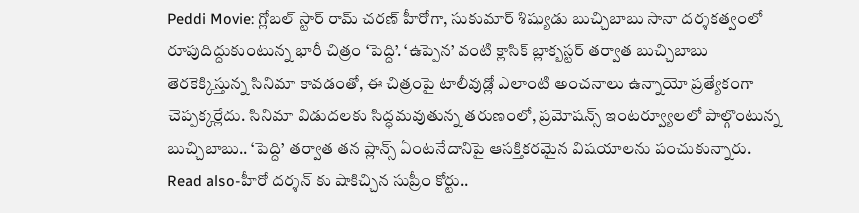Peddi Movie: గ్లోబల్ స్టార్ రామ్ చరణ్ హీరోగా, సుకుమార్ శిష్యుడు బుచ్చిబాబు సానా దర్శకత్వంలో రూపుదిద్దుకుంటున్న భారీ చిత్రం ‘పెద్ది’. ‘ఉప్పెన’ వంటి క్లాసిక్ బ్లాక్బస్టర్ తర్వాత బుచ్చిబాబు తెరకెక్కిస్తున్న సినిమా కావడంతో, ఈ చిత్రంపై టాలీవుడ్లో ఎలాంటి అంచనాలు ఉన్నాయో ప్రత్యేకంగా చెప్పక్కర్లేదు. సినిమా విడుదలకు సిద్ధమవుతున్న తరుణంలో, ప్రమోషన్స్ ఇంటర్వ్యూలలో పాల్గొంటున్న బుచ్చిబాబు.. ‘పెద్ది’ తర్వాత తన ప్లాన్స్ ఏంటనేదానిపై ఆసక్తికరమైన విషయాలను పంచుకున్నారు.
Read also-హీరో దర్శన్ కు షాకిచ్చిన సుప్రీం కోర్టు..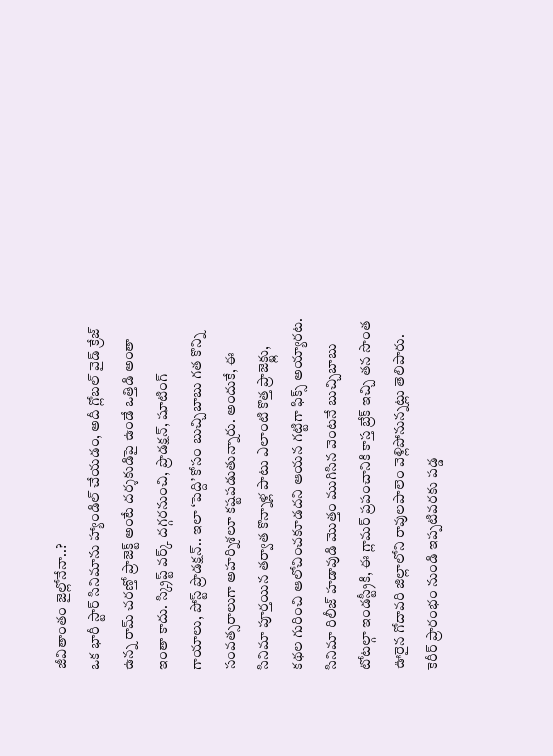జీవితాంతం జైల్లోనేనా..?
ఒక భారీ స్టార్ సినిమాను హ్యాండిల్ చేయడం, అదీ గ్లోబల్ వైడ్ క్రేజ్ ఉన్న రామ్ చరణ్తో ప్రాజెక్ట్ అంటే దర్శకుడిపై ఉండే ఒత్తిడి అంతా ఇంతా కాదు. స్క్రిప్ట్ వర్క్ దగ్గరనుంచి, ప్రొడక్షన్, షూటింగ్ గాయాలు, పోస్ట్ ప్రొడక్షన్.. ఇలా ‘పెద్ది’ కోసం బుచ్చిబాబు గత కొన్ని సంవత్సరాలుగా అహర్నిశలూ కష్టపడుతున్నారు. అందుకే, ఈ సినిమా పూర్తయిన తర్వాత కొన్నాళ్ల పాటు ఎలాంటి కొత్త ప్రాజెక్ట్లు, కథల గురించి ఆలోచించకూడదని ఆయన గట్టిగా ఫిక్స్ అయ్యారట.
సినిమా రిలీజ్ హడావుడి మొత్తం ముగిసిన వెంటనే బుచ్చిబాబు టోటల్గా ఇండస్ట్రీకి, ఈ గ్లామర్ ప్రపంచానికి కాస్త బ్రేక్ ఇచ్చి తన సొంత ఊరైన గోదావరి జిల్లాలోని రావులపాలెం వెళ్లిపోనున్నట్లు తెలిపారు. కెరీర్ ప్రారంభం నుండి ఇప్పటివరకు పడ్డ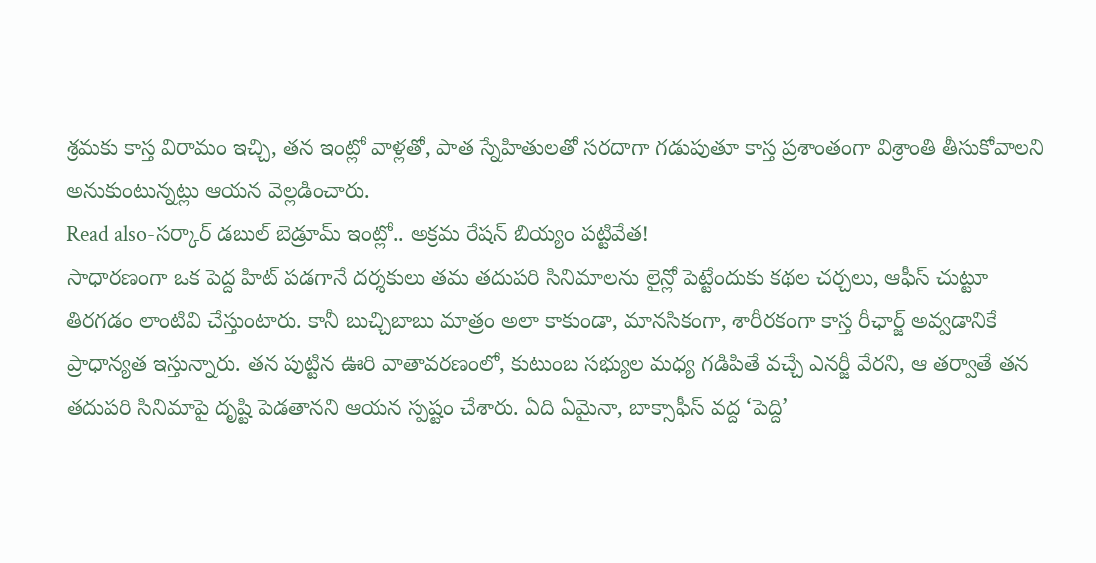శ్రమకు కాస్త విరామం ఇచ్చి, తన ఇంట్లో వాళ్లతో, పాత స్నేహితులతో సరదాగా గడుపుతూ కాస్త ప్రశాంతంగా విశ్రాంతి తీసుకోవాలని అనుకుంటున్నట్లు ఆయన వెల్లడించారు.
Read also-సర్కార్ డబుల్ బెడ్రూమ్ ఇంట్లో.. అక్రమ రేషన్ బియ్యం పట్టివేత!
సాధారణంగా ఒక పెద్ద హిట్ పడగానే దర్శకులు తమ తదుపరి సినిమాలను లైన్లో పెట్టేందుకు కథల చర్చలు, ఆఫీస్ చుట్టూ తిరగడం లాంటివి చేస్తుంటారు. కానీ బుచ్చిబాబు మాత్రం అలా కాకుండా, మానసికంగా, శారీరకంగా కాస్త రీఛార్జ్ అవ్వడానికే ప్రాధాన్యత ఇస్తున్నారు. తన పుట్టిన ఊరి వాతావరణంలో, కుటుంబ సభ్యుల మధ్య గడిపితే వచ్చే ఎనర్జీ వేరని, ఆ తర్వాతే తన తదుపరి సినిమాపై దృష్టి పెడతానని ఆయన స్పష్టం చేశారు. ఏది ఏమైనా, బాక్సాఫీస్ వద్ద ‘పెద్ది’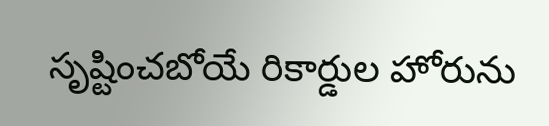సృష్టించబోయే రికార్డుల హోరును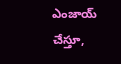ఎంజాయ్ చేస్తూ,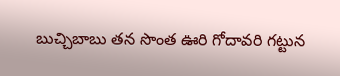బుచ్చిబాబు తన సొంత ఊరి గోదావరి గట్టున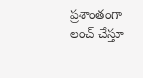ప్రశాంతంగా లంచ్ చేస్తూ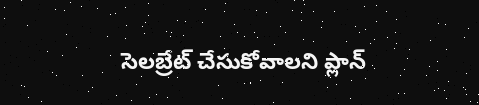సెలబ్రేట్ చేసుకోవాలని ప్లాన్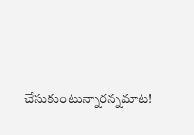చేసుకుంటున్నారన్నమాట!